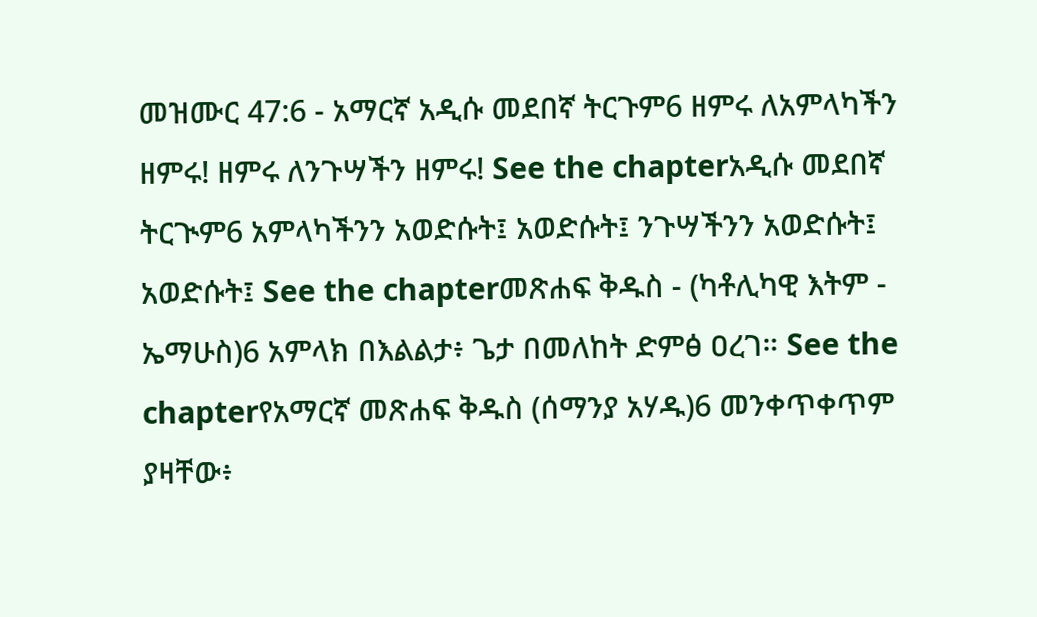መዝሙር 47:6 - አማርኛ አዲሱ መደበኛ ትርጉም6 ዘምሩ ለአምላካችን ዘምሩ! ዘምሩ ለንጉሣችን ዘምሩ! See the chapterአዲሱ መደበኛ ትርጒም6 አምላካችንን አወድሱት፤ አወድሱት፤ ንጉሣችንን አወድሱት፤ አወድሱት፤ See the chapterመጽሐፍ ቅዱስ - (ካቶሊካዊ እትም - ኤማሁስ)6 አምላክ በእልልታ፥ ጌታ በመለከት ድምፅ ዐረገ። See the chapterየአማርኛ መጽሐፍ ቅዱስ (ሰማንያ አሃዱ)6 መንቀጥቀጥም ያዛቸው፥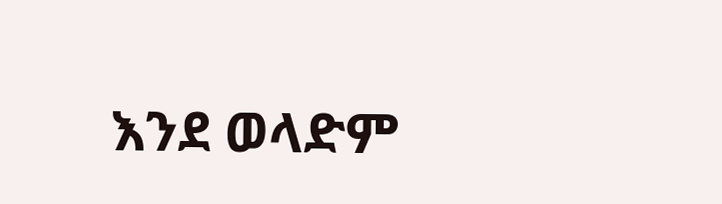እንደ ወላድም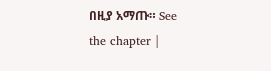በዚያ አማጡ። See the chapter |